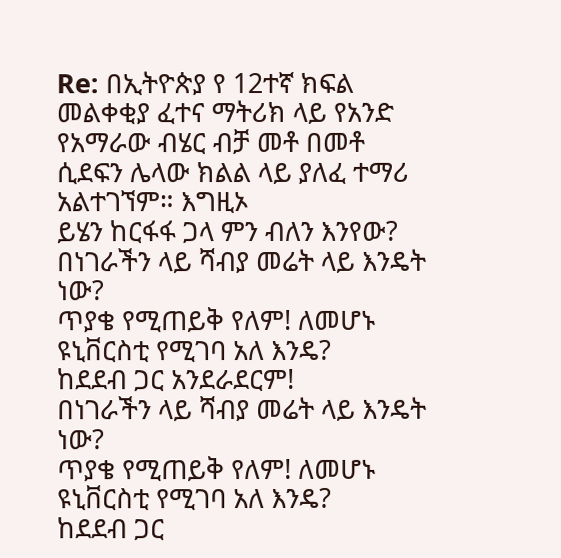Re: በኢትዮጵያ የ 12ተኛ ክፍል መልቀቂያ ፈተና ማትሪክ ላይ የአንድ የአማራው ብሄር ብቻ መቶ በመቶ ሲደፍን ሌላው ክልል ላይ ያለፈ ተማሪ አልተገኘም። እግዚኦ
ይሄን ከርፋፋ ጋላ ምን ብለን እንየው?
በነገራችን ላይ ሻብያ መሬት ላይ እንዴት ነው?
ጥያቄ የሚጠይቅ የለም! ለመሆኑ ዩኒቨርስቲ የሚገባ አለ እንዴ?
ከደደብ ጋር አንደራደርም!
በነገራችን ላይ ሻብያ መሬት ላይ እንዴት ነው?
ጥያቄ የሚጠይቅ የለም! ለመሆኑ ዩኒቨርስቲ የሚገባ አለ እንዴ?
ከደደብ ጋር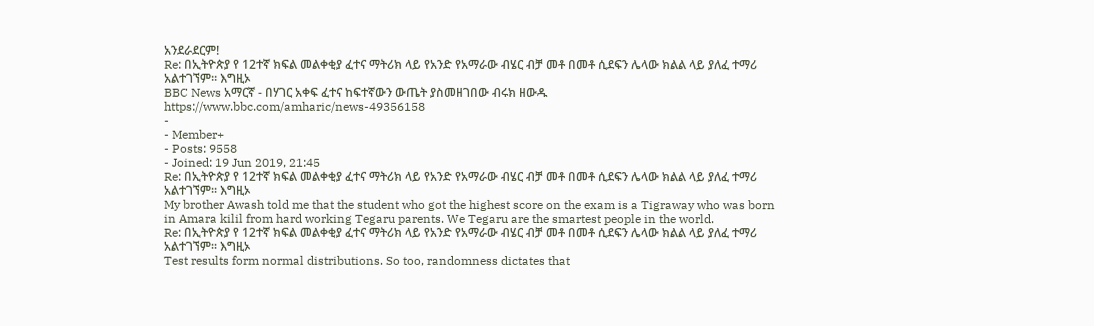አንደራደርም!
Re: በኢትዮጵያ የ 12ተኛ ክፍል መልቀቂያ ፈተና ማትሪክ ላይ የአንድ የአማራው ብሄር ብቻ መቶ በመቶ ሲደፍን ሌላው ክልል ላይ ያለፈ ተማሪ አልተገኘም። እግዚኦ
BBC News አማርኛ - በሃገር አቀፍ ፈተና ከፍተኛውን ውጤት ያስመዘገበው ብሩክ ዘውዱ https://www.bbc.com/amharic/news-49356158
-
- Member+
- Posts: 9558
- Joined: 19 Jun 2019, 21:45
Re: በኢትዮጵያ የ 12ተኛ ክፍል መልቀቂያ ፈተና ማትሪክ ላይ የአንድ የአማራው ብሄር ብቻ መቶ በመቶ ሲደፍን ሌላው ክልል ላይ ያለፈ ተማሪ አልተገኘም። እግዚኦ
My brother Awash told me that the student who got the highest score on the exam is a Tigraway who was born in Amara kilil from hard working Tegaru parents. We Tegaru are the smartest people in the world.
Re: በኢትዮጵያ የ 12ተኛ ክፍል መልቀቂያ ፈተና ማትሪክ ላይ የአንድ የአማራው ብሄር ብቻ መቶ በመቶ ሲደፍን ሌላው ክልል ላይ ያለፈ ተማሪ አልተገኘም። እግዚኦ
Test results form normal distributions. So too, randomness dictates that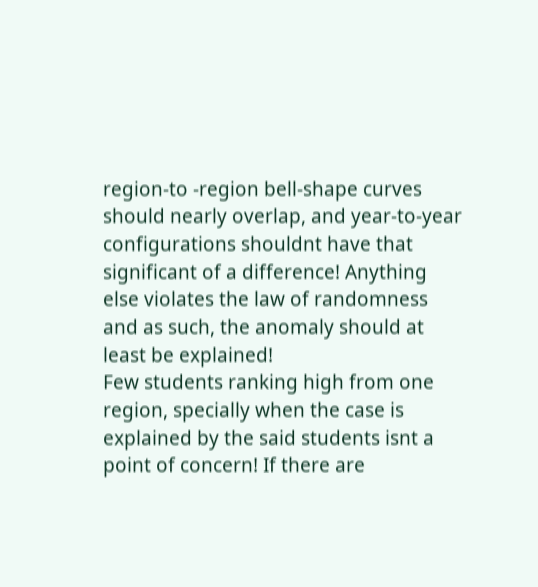region-to -region bell-shape curves should nearly overlap, and year-to-year configurations shouldnt have that significant of a difference! Anything else violates the law of randomness and as such, the anomaly should at least be explained!
Few students ranking high from one region, specially when the case is explained by the said students isnt a point of concern! If there are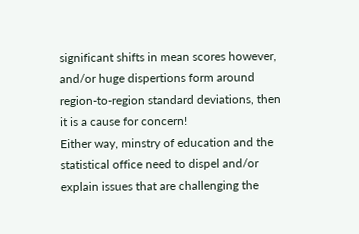significant shifts in mean scores however, and/or huge dispertions form around region-to-region standard deviations, then it is a cause for concern!
Either way, minstry of education and the statistical office need to dispel and/or explain issues that are challenging the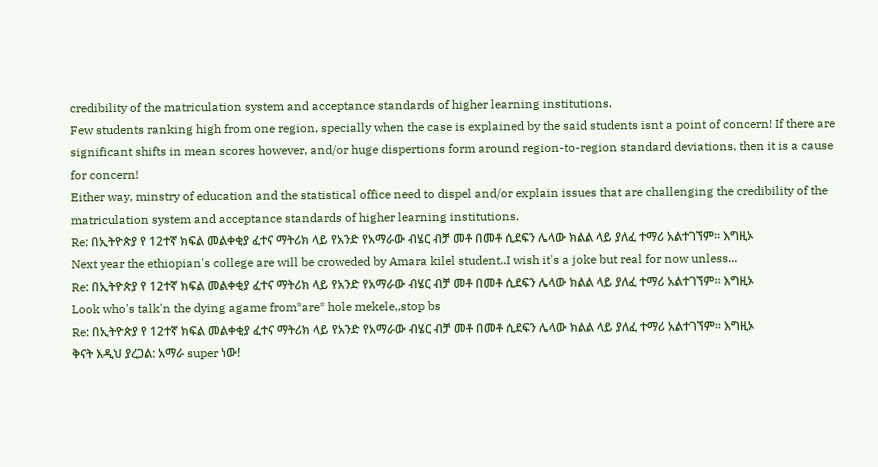credibility of the matriculation system and acceptance standards of higher learning institutions.
Few students ranking high from one region, specially when the case is explained by the said students isnt a point of concern! If there are significant shifts in mean scores however, and/or huge dispertions form around region-to-region standard deviations, then it is a cause for concern!
Either way, minstry of education and the statistical office need to dispel and/or explain issues that are challenging the credibility of the matriculation system and acceptance standards of higher learning institutions.
Re: በኢትዮጵያ የ 12ተኛ ክፍል መልቀቂያ ፈተና ማትሪክ ላይ የአንድ የአማራው ብሄር ብቻ መቶ በመቶ ሲደፍን ሌላው ክልል ላይ ያለፈ ተማሪ አልተገኘም። እግዚኦ
Next year the ethiopian's college are will be croweded by Amara kilel student..I wish it's a joke but real for now unless...
Re: በኢትዮጵያ የ 12ተኛ ክፍል መልቀቂያ ፈተና ማትሪክ ላይ የአንድ የአማራው ብሄር ብቻ መቶ በመቶ ሲደፍን ሌላው ክልል ላይ ያለፈ ተማሪ አልተገኘም። እግዚኦ
Look who's talk'n the dying agame from*are* hole mekele,,stop bs
Re: በኢትዮጵያ የ 12ተኛ ክፍል መልቀቂያ ፈተና ማትሪክ ላይ የአንድ የአማራው ብሄር ብቻ መቶ በመቶ ሲደፍን ሌላው ክልል ላይ ያለፈ ተማሪ አልተገኘም። እግዚኦ
ቅናት እዲህ ያረጋል: አማራ super ነው!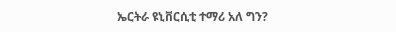ኤርትራ ዩኒቨርሲቲ ተማሪ አለ ግን?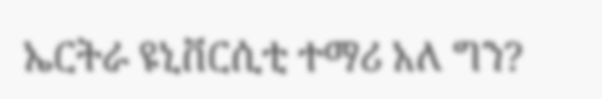ኤርትራ ዩኒቨርሲቲ ተማሪ አለ ግን?